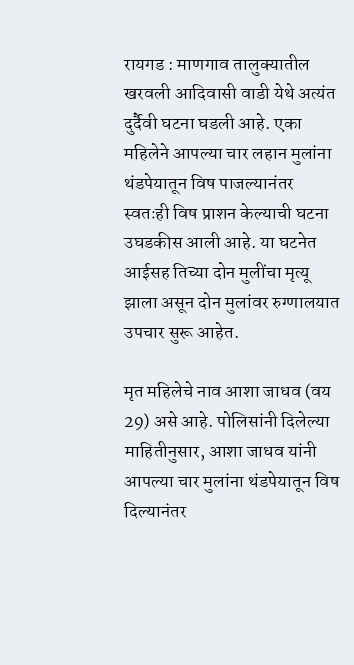रायगड : माणगाव तालुक्यातील खरवली आदिवासी वाडी येथे अत्यंत दुर्दैवी घटना घडली आहे. एका महिलेने आपल्या चार लहान मुलांना थंडपेयातून विष पाजल्यानंतर स्वतःही विष प्राशन केल्याची घटना उघडकीस आली आहे. या घटनेत आईसह तिच्या दोन मुलींचा मृत्यू झाला असून दोन मुलांवर रुग्णालयात उपचार सुरू आहेत.

मृत महिलेचे नाव आशा जाधव (वय 29) असे आहे. पोलिसांनी दिलेल्या माहितीनुसार, आशा जाधव यांनी आपल्या चार मुलांना थंडपेयातून विष दिल्यानंतर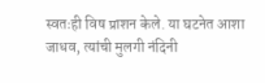स्वतःही विष प्राशन केले. या घटनेत आशा जाधव, त्यांची मुलगी नंदिनी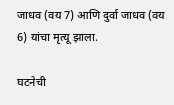जाधव (वय 7) आणि दुर्वा जाधव (वय 6) यांचा मृत्यू झाला.

घटनेची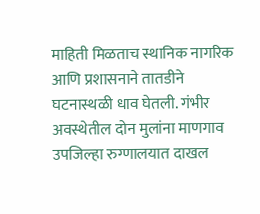माहिती मिळताच स्थानिक नागरिक आणि प्रशासनाने तातडीने घटनास्थळी धाव घेतली. गंभीर अवस्थेतील दोन मुलांना माणगाव उपजिल्हा रुग्णालयात दाखल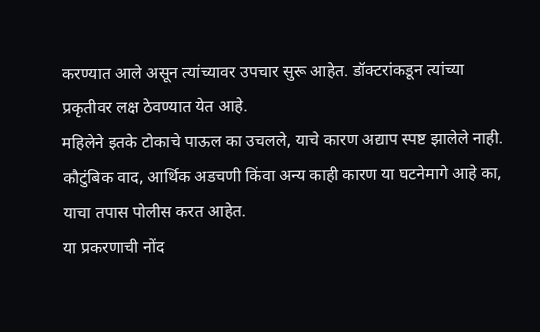करण्यात आले असून त्यांच्यावर उपचार सुरू आहेत. डॉक्टरांकडून त्यांच्या प्रकृतीवर लक्ष ठेवण्यात येत आहे.
महिलेने इतके टोकाचे पाऊल का उचलले, याचे कारण अद्याप स्पष्ट झालेले नाही. कौटुंबिक वाद, आर्थिक अडचणी किंवा अन्य काही कारण या घटनेमागे आहे का, याचा तपास पोलीस करत आहेत.
या प्रकरणाची नोंद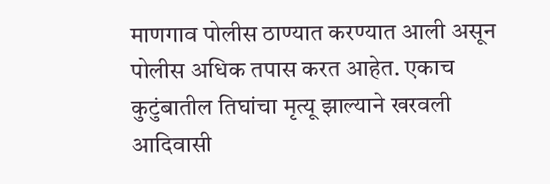माणगाव पोलीस ठाण्यात करण्यात आली असून पोलीस अधिक तपास करत आहेत. एकाच कुटुंबातील तिघांचा मृत्यू झाल्याने खरवली आदिवासी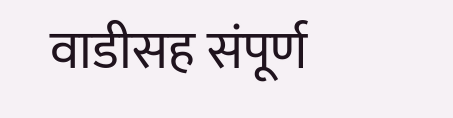वाडीसह संपूर्ण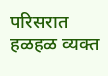परिसरात हळहळ व्यक्त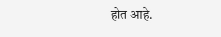होत आहे.